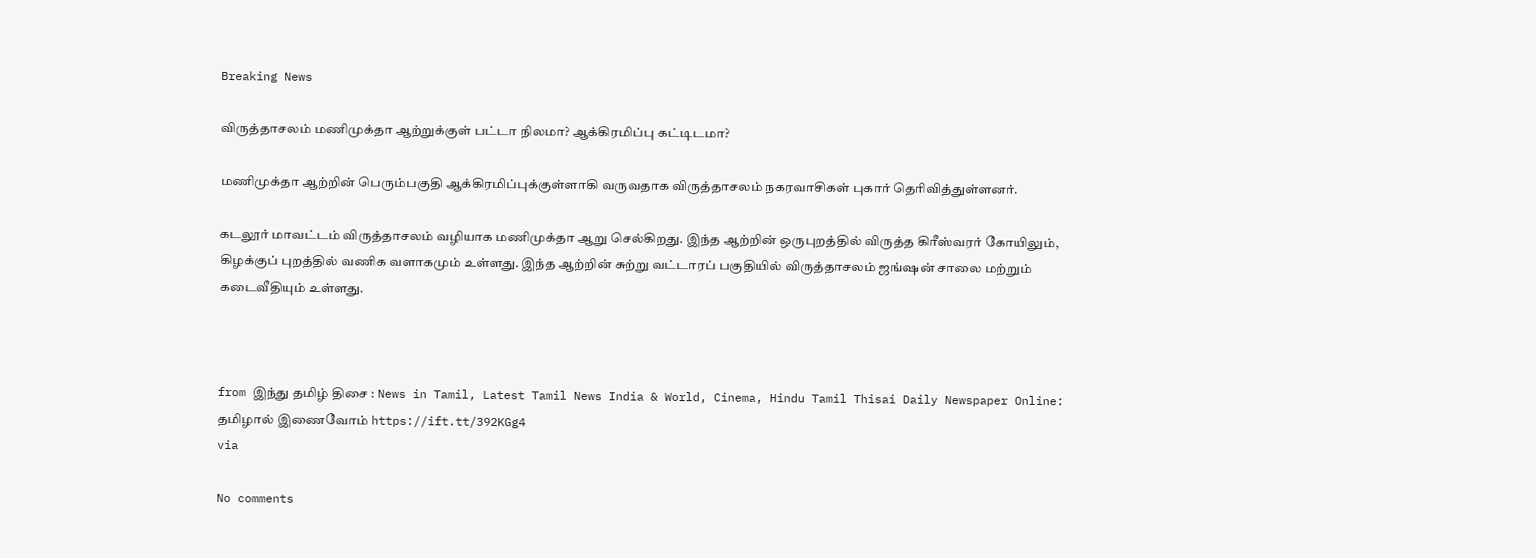Breaking News

விருத்தாசலம் மணிமுக்தா ஆற்றுக்குள் பட்டா நிலமா? ஆக்கிரமிப்பு கட்டிடமா?

மணிமுக்தா ஆற்றின் பெரும்பகுதி ஆக்கிரமிப்புக்குள்ளாகி வருவதாக விருத்தாசலம் நகரவாசிகள் புகார் தெரிவித்துள்ளனர்.

கடலூர் மாவட்டம் விருத்தாசலம் வழியாக மணிமுக்தா ஆறு செல்கிறது. இந்த ஆற்றின் ஒருபுறத்தில் விருத்த கிரீஸ்வரர் கோயிலும், கிழக்குப் புறத்தில் வணிக வளாகமும் உள்ளது. இந்த ஆற்றின் சுற்று வட்டாரப் பகுதியில் விருத்தாசலம் ஜங்ஷன் சாலை மற்றும் கடைவீதியும் உள்ளது.



from இந்து தமிழ் திசை : News in Tamil, Latest Tamil News India & World, Cinema, Hindu Tamil Thisai Daily Newspaper Online: தமிழால் இணைவோம் https://ift.tt/392KGg4
via

No comments